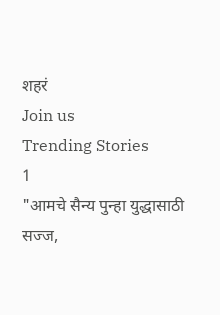शहरं
Join us
Trending Stories
1
"आमचे सैन्य पुन्हा युद्धासाठी सज्ज,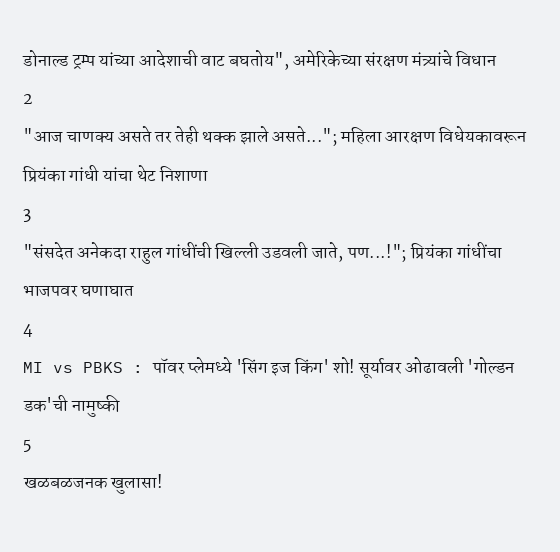डोनाल्ड ट्रम्प यांच्या आदेशाची वाट बघतोय", अमेरिकेच्या संरक्षण मंत्र्यांचे विधान
2
"आज चाणक्य असते तर तेही थक्क झाले असते..."; महिला आरक्षण विधेयकावरून प्रियंका गांधी यांचा थेट निशाणा
3
"संसदेत अनेकदा राहुल गांधींची खिल्ली उडवली जाते, पण...!"; प्रियंका गांधींचा भाजपवर घणाघात
4
MI vs PBKS : पॉवर प्लेमध्ये 'सिंग इज किंग' शो! सूर्यावर ओढावली 'गोल्डन डक'ची नामुष्की
5
खळबळजनक खुलासा!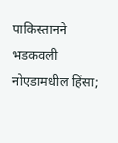पाकिस्तानने भडकवली नोएडामधील हिंसा;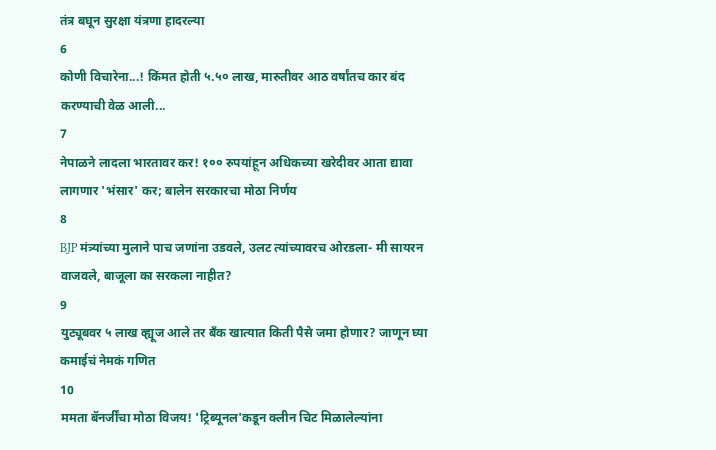तंत्र बघून सुरक्षा यंत्रणा हादरल्या
6
कोणी विचारेना...! किंमत होती ५.५० लाख, मारुतीवर आठ वर्षांतच कार बंद करण्याची वेळ आली...
7
नेपाळने लादला भारतावर कर! १०० रुपयांहून अधिकच्या खरेदीवर आता द्यावा लागणार 'भंसार' कर; बालेन सरकारचा मोठा निर्णय
8
BJP मंत्र्यांच्या मुलाने पाच जणांना उडवले, उलट त्यांच्यावरच ओरडला- मी सायरन वाजवले, बाजूला का सरकला नाहीत?
9
युट्यूबवर ५ लाख व्ह्यूज आले तर बँक खात्यात किती पैसे जमा होणार? जाणून घ्या कमाईचं नेमकं गणित
10
ममता बॅनर्जींचा मोठा विजय! 'ट्रिब्यूनल'कडून क्लीन चिट मिळालेल्यांना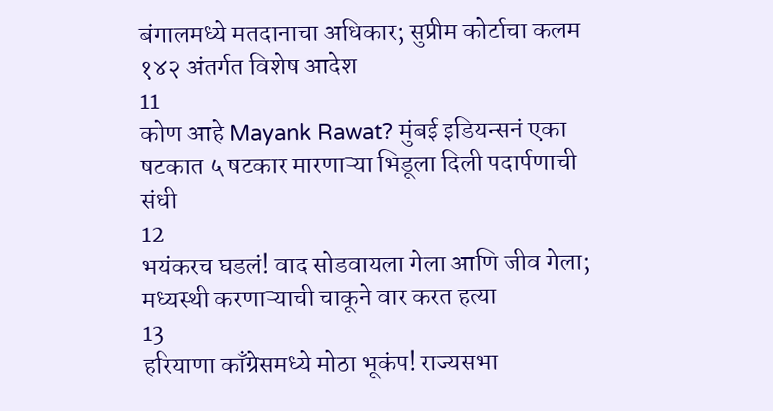बंगालमध्ये मतदानाचा अधिकार; सुप्रीम कोर्टाचा कलम १४२ अंतर्गत विशेष आदेश
11
कोण आहे Mayank Rawat? मुंबई इडियन्सनं एका षटकात ५ षटकार मारणाऱ्या भिडूला दिली पदार्पणाची संधी
12
भयंकरच घडलं! वाद सोडवायला गेला आणि जीव गेला; मध्यस्थी करणाऱ्याची चाकूने वार करत हत्या
13
हरियाणा काँग्रेसमध्ये मोठा भूकंप! राज्यसभा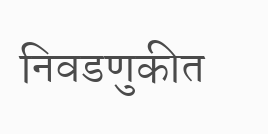निवडणुकीत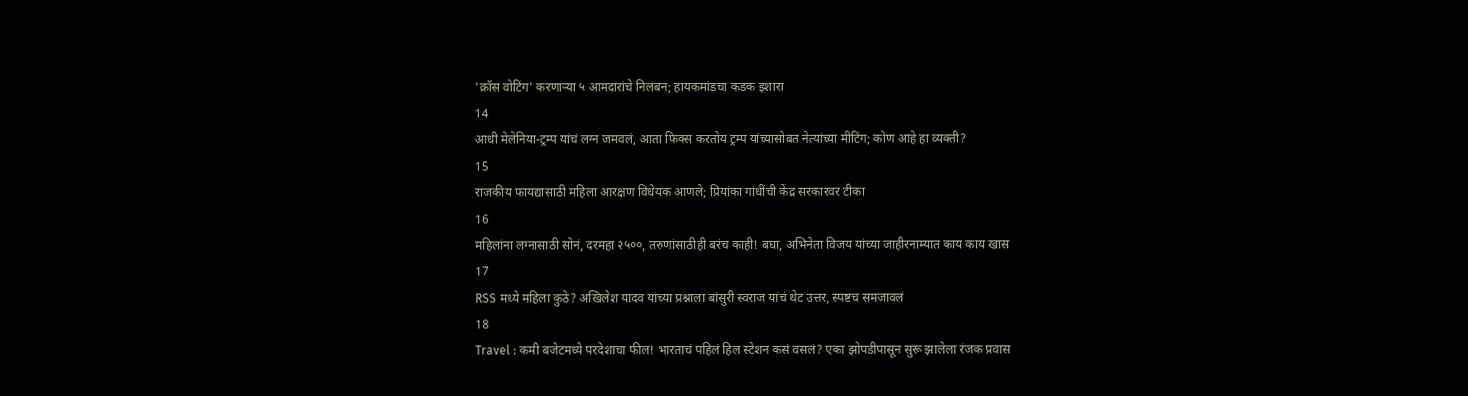'क्रॉस वोटिंग' करणाऱ्या ५ आमदारांचे निलंबन; हायकमांडचा कडक इशारा
14
आधी मेलेनिया-ट्रम्प यांचं लग्न जमवलं, आता फिक्स करतोय ट्रम्प यांच्यासोबत नेत्यांच्या मीटिंग; कोण आहे हा व्यक्ती?
15
राजकीय फायद्यासाठी महिला आरक्षण विधेयक आणले; प्रियांका गांधींची केंद्र सरकारवर टीका
16
महिलांना लग्नासाठी सोनं, दरमहा २५००, तरुणांसाठीही बरंच काही! बघा, अभिनेता विजय यांच्या जाहीरनाम्यात काय काय खास
17
RSS मध्ये महिला कुठे? अखिलेश यादव यांच्या प्रश्नाला बांसुरी स्वराज यांचं थेट उत्तर, स्पष्टच समजावलं
18
Travel : कमी बजेटमध्ये परदेशाचा फील! भारताचं पहिलं हिल स्टेशन कसं वसलं? एका झोपडीपासून सुरू झालेला रंजक प्रवास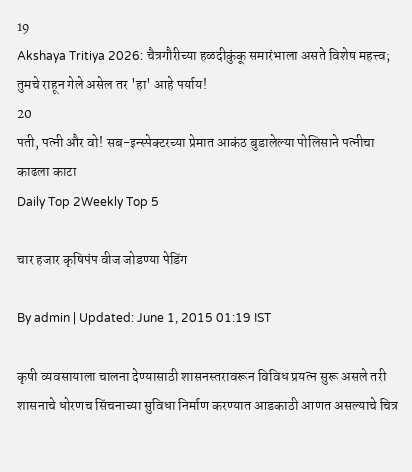19
Akshaya Tritiya 2026: चैत्रगौरीच्या हळदीकुंकू समारंभाला असते विशेष महत्त्व; तुमचे राहून गेले असेल तर 'हा' आहे पर्याय!
20
पती, पत्नी और वो! सब-इन्स्पेक्टरच्या प्रेमात आकंठ बुडालेल्या पोलिसाने पत्नीचा काढला काटा
Daily Top 2Weekly Top 5

चार हजार कृषिपंप वीज जोडण्या पेडिंग

By admin | Updated: June 1, 2015 01:19 IST

कृषी व्यवसायाला चालना देण्यासाठी शासनस्तरावरून विविध प्रयत्न सुरू असले तरी शासनाचे धोरणच सिंचनाच्या सुविधा निर्माण करण्यात आडकाठी आणत असल्याचे चित्र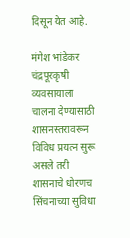दिसून येत आहे.

मंगेश भांडेकर  चंद्रपूरकृषी व्यवसायाला चालना देण्यासाठी शासनस्तरावरून विविध प्रयत्न सुरू असले तरी शासनाचे धोरणच सिंचनाच्या सुविधा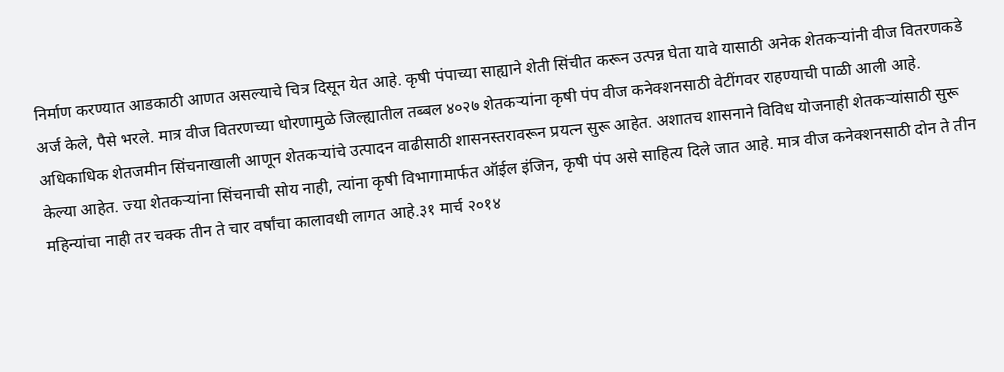निर्माण करण्यात आडकाठी आणत असल्याचे चित्र दिसून येत आहे. कृषी पंपाच्या साह्याने शेती सिंचीत करून उत्पन्न घेता यावे यासाठी अनेक शेतकऱ्यांनी वीज वितरणकडे अर्ज केले, पैसे भरले. मात्र वीज वितरणच्या धोरणामुळे जिल्ह्यातील तब्बल ४०२७ शेतकऱ्यांना कृषी पंप वीज कनेक्शनसाठी वेटींगवर राहण्याची पाळी आली आहे. अधिकाधिक शेतजमीन सिंचनाखाली आणून शेतकऱ्यांचे उत्पादन वाढीसाठी शासनस्तरावरून प्रयत्न सुरू आहेत. अशातच शासनाने विविध योजनाही शेतकऱ्यांसाठी सुरू केल्या आहेत. ज्या शेतकऱ्यांना सिंचनाची सोय नाही, त्यांना कृषी विभागामार्फत ऑईल इंजिन, कृषी पंप असे साहित्य दिले जात आहे. मात्र वीज कनेक्शनसाठी दोन ते तीन महिन्यांचा नाही तर चक्क तीन ते चार वर्षांचा कालावधी लागत आहे.३१ मार्च २०१४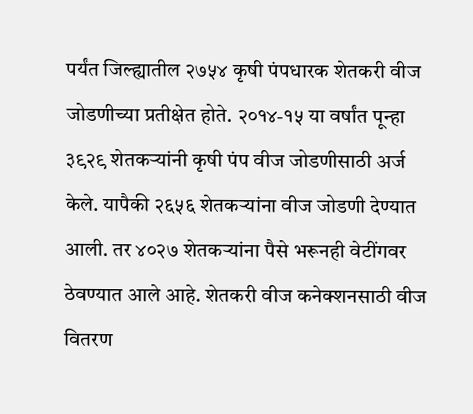पर्यंत जिल्ह्यातील २७५४ कृषी पंपधारक शेतकरी वीज जोडणीच्या प्रतीक्षेत होते. २०१४-१५ या वर्षांत पून्हा ३९२९ शेतकऱ्यांनी कृषी पंप वीज जोडणीसाठी अर्ज केले. यापैकी २६५६ शेतकऱ्यांना वीज जोडणी देण्यात आली. तर ४०२७ शेतकऱ्यांना पैसे भरूनही वेटींगवर ठेवण्यात आले आहे. शेतकरी वीज कनेक्शनसाठी वीज वितरण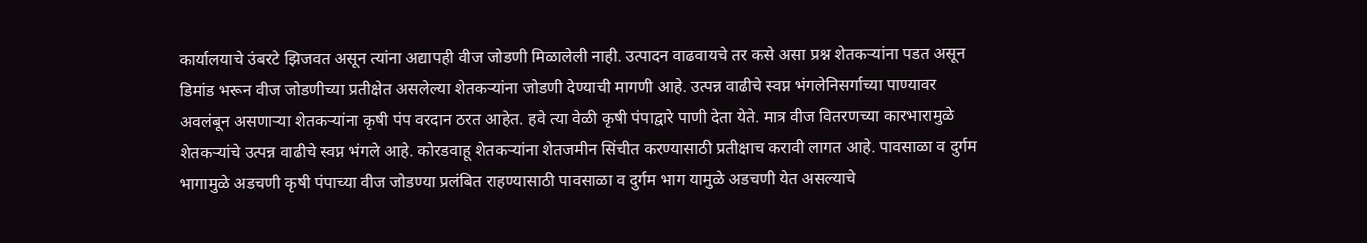कार्यालयाचे उंबरटे झिजवत असून त्यांना अद्यापही वीज जोडणी मिळालेली नाही. उत्पादन वाढवायचे तर कसे असा प्रश्न शेतकऱ्यांना पडत असून डिमांड भरून वीज जोडणीच्या प्रतीक्षेत असलेल्या शेतकऱ्यांना जोडणी देण्याची मागणी आहे. उत्पन्न वाढीचे स्वप्न भंगलेनिसर्गाच्या पाण्यावर अवलंबून असणाऱ्या शेतकऱ्यांना कृषी पंप वरदान ठरत आहेत. हवे त्या वेळी कृषी पंपाद्वारे पाणी देता येते. मात्र वीज वितरणच्या कारभारामुळे शेतकऱ्यांचे उत्पन्न वाढीचे स्वप्न भंगले आहे. कोरडवाहू शेतकऱ्यांना शेतजमीन सिंचीत करण्यासाठी प्रतीक्षाच करावी लागत आहे. पावसाळा व दुर्गम भागामुळे अडचणी कृषी पंपाच्या वीज जोडण्या प्रलंबित राहण्यासाठी पावसाळा व दुर्गम भाग यामुळे अडचणी येत असल्याचे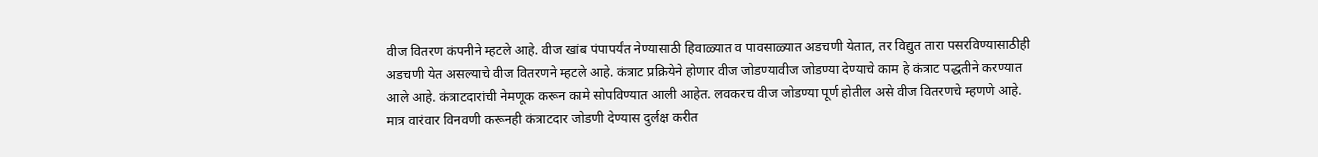वीज वितरण कंपनीने म्हटले आहे. वीज खांब पंपापर्यंत नेण्यासाठी हिवाळ्यात व पावसाळ्यात अडचणी येतात, तर विद्युत तारा पसरविण्यासाठीही अडचणी येत असल्याचे वीज वितरणने म्हटले आहे. कंत्राट प्रक्रियेने होणार वीज जोडण्यावीज जोडण्या देण्याचे काम हे कंत्राट पद्धतीने करण्यात आले आहे. कंत्राटदारांची नेमणूक करून कामे सोपविण्यात आली आहेत. लवकरच वीज जोडण्या पूर्ण होतील असे वीज वितरणचे म्हणणे आहे. मात्र वारंवार विनवणी करूनही कंत्राटदार जोडणी देण्यास दुर्लक्ष करीत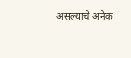असल्याचे अनेक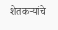शेतकऱ्यांचे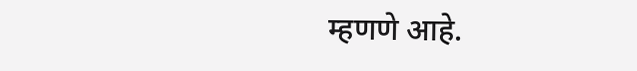म्हणणे आहे.